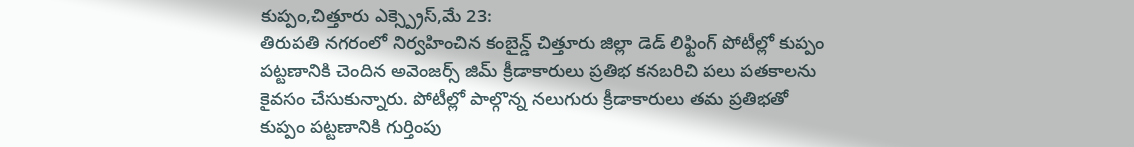కుప్పం,చిత్తూరు ఎక్స్ప్రెస్,మే 23:
తిరుపతి నగరంలో నిర్వహించిన కంబైన్డ్ చిత్తూరు జిల్లా డెడ్ లిఫ్టింగ్ పోటీల్లో కుప్పం పట్టణానికి చెందిన అవెంజర్స్ జిమ్ క్రీడాకారులు ప్రతిభ కనబరిచి పలు పతకాలను కైవసం చేసుకున్నారు. పోటీల్లో పాల్గొన్న నలుగురు క్రీడాకారులు తమ ప్రతిభతో కుప్పం పట్టణానికి గుర్తింపు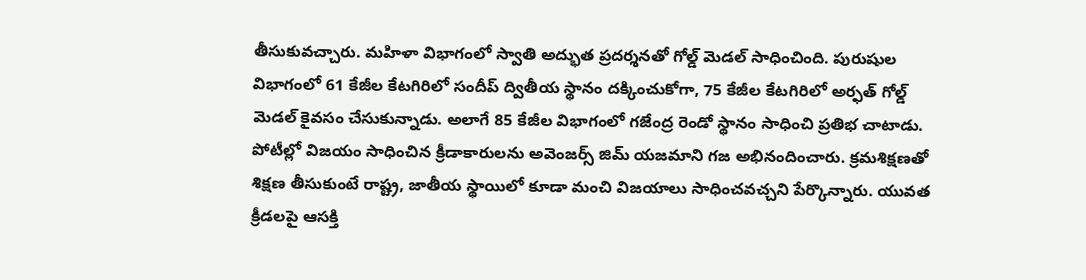తీసుకువచ్చారు. మహిళా విభాగంలో స్వాతి అద్భుత ప్రదర్శనతో గోల్డ్ మెడల్ సాధించింది. పురుషుల విభాగంలో 61 కేజీల కేటగిరిలో సందీప్ ద్వితీయ స్థానం దక్కించుకోగా, 75 కేజీల కేటగిరిలో అర్ఫత్ గోల్డ్ మెడల్ కైవసం చేసుకున్నాడు. అలాగే 85 కేజీల విభాగంలో గజేంద్ర రెండో స్థానం సాధించి ప్రతిభ చాటాడు. పోటీల్లో విజయం సాధించిన క్రీడాకారులను అవెంజర్స్ జిమ్ యజమాని గజ అభినందించారు. క్రమశిక్షణతో శిక్షణ తీసుకుంటే రాష్ట్ర, జాతీయ స్థాయిలో కూడా మంచి విజయాలు సాధించవచ్చని పేర్కొన్నారు. యువత క్రీడలపై ఆసక్తి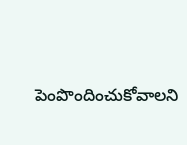పెంపొందించుకోవాలని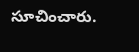సూచించారు.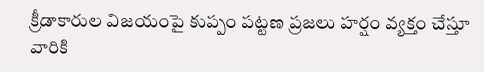క్రీడాకారుల విజయంపై కుప్పం పట్టణ ప్రజలు హర్షం వ్యక్తం చేస్తూ వారికి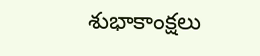శుభాకాంక్షలు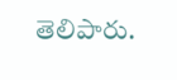తెలిపారు.